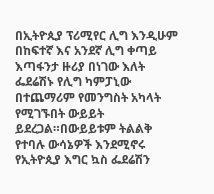በኢትዮጲያ ፕሪሚየር ሊግ እንዲሁም በከፍተኛ እና አንደኛ ሊግ ቀጣይ እጣፋንታ ዙሪያ በነገው እለት ፌደሬሽኑ የሊግ ካምፓኒው በተጨማሪም የመንግስት አካላት የሚገኙበት ውይይት ይደረጋል።በውይይቱም ትልልቅ የተባሉ ውሳኔዎች እንደሚኖሩ የኢትዮጲያ እግር ኳስ ፌደሬሽን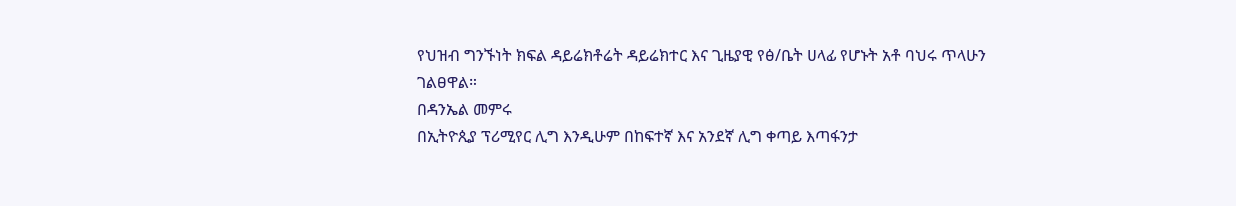የህዝብ ግንኙነት ክፍል ዳይሬክቶሬት ዳይሬክተር እና ጊዜያዊ የፅ/ቤት ሀላፊ የሆኑት አቶ ባህሩ ጥላሁን ገልፀዋል።
በዳንኤል መምሩ
በኢትዮጲያ ፕሪሚየር ሊግ እንዲሁም በከፍተኛ እና አንደኛ ሊግ ቀጣይ እጣፋንታ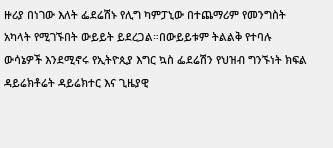ዙሪያ በነገው እለት ፌደሬሽኑ የሊግ ካምፓኒው በተጨማሪም የመንግስት አካላት የሚገኙበት ውይይት ይደረጋል።በውይይቱም ትልልቅ የተባሉ ውሳኔዎች እንደሚኖሩ የኢትዮጲያ እግር ኳስ ፌደሬሽን የህዝብ ግንኙነት ክፍል ዳይሬክቶሬት ዳይሬክተር እና ጊዜያዊ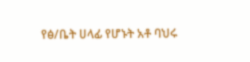የፅ/ቤት ሀላፊ የሆኑት አቶ ባህሩ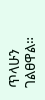ጥላሁን ገልፀዋል።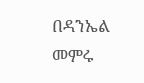በዳንኤል መምሩ